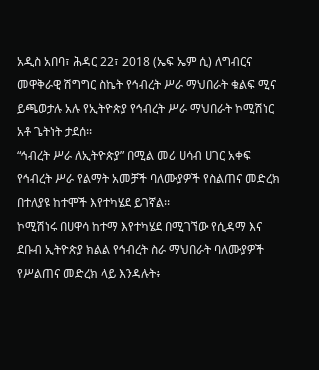አዲስ አበባ፣ ሕዳር 22፣ 2018 (ኤፍ ኤም ሲ) ለግብርና መዋቅራዊ ሽግግር ስኬት የኅብረት ሥራ ማህበራት ቁልፍ ሚና ይጫወታሉ አሉ የኢትዮጵያ የኅብረት ሥራ ማህበራት ኮሚሽነር አቶ ጌትነት ታደሰ፡፡
“ኅብረት ሥራ ለኢትዮጵያ” በሚል መሪ ሀሳብ ሀገር አቀፍ የኅብረት ሥራ የልማት አመቻች ባለሙያዎች የስልጠና መድረክ በተለያዩ ከተሞች እየተካሄደ ይገኛል፡፡
ኮሚሽነሩ በሀዋሳ ከተማ እየተካሄደ በሚገኘው የሲዳማ እና ደቡብ ኢትዮጵያ ክልል የኅብረት ስራ ማህበራት ባለሙያዎች የሥልጠና መድረክ ላይ እንዳሉት፥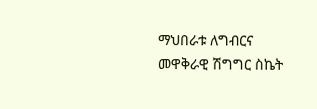ማህበራቱ ለግብርና መዋቅራዊ ሽግግር ስኬት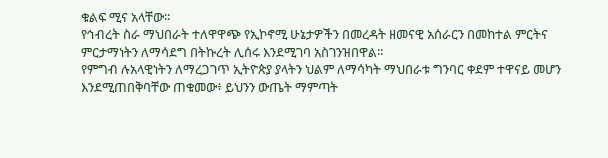ቁልፍ ሚና አላቸው፡፡
የኅብረት ስራ ማህበራት ተለዋዋጭ የኢኮኖሚ ሁኔታዎችን በመረዳት ዘመናዊ አሰራርን በመከተል ምርትና ምርታማነትን ለማሳደግ በትኩረት ሊሰሩ እንደሚገባ አስገንዝበዋል፡፡
የምግብ ሉአላዊነትን ለማረጋገጥ ኢትዮጵያ ያላትን ህልም ለማሳካት ማህበራቱ ግንባር ቀደም ተዋናይ መሆን እንደሚጠበቅባቸው ጠቁመው፥ ይህንን ውጤት ማምጣት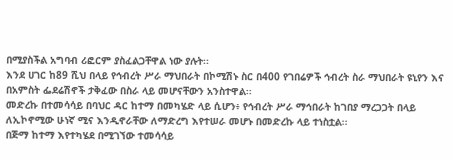በሚያስችል አግባብ ሪፎርም ያስፈልጋቸዋል ነው ያሉት፡፡
እንደ ሀገር ከ89 ሺህ በላይ የኅብረት ሥራ ማህበራት በኮሚሽኑ ስር በ400 የገበሬዎች ኅብረት ስራ ማህበራት ዩኒየን እና በአምስት ፌደሬሽኖች ታቅፈው በስራ ላይ መሆናቸውን አንስተዋል፡፡
መድረኩ በተመሳሳይ በባህር ዳር ከተማ በመካሄድ ላይ ሲሆን፥ የኅብረት ሥራ ማኅበራት ከገበያ ማረጋጋት በላይ ለኢኮኖሚው ሁነኛ ሚና እንዲኖራቸው ለማድረግ እየተሠራ መሆኑ በመድረኩ ላይ ተነስቷል፡፡
በጅማ ከተማ እየተካሄደ በሚገኘው ተመሳሳይ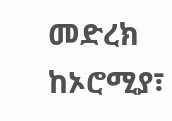መድረክ ከኦሮሚያ፣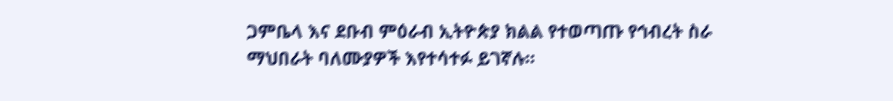ጋምቤላ እና ደቡብ ምዕራብ ኢትዮጵያ ክልል የተወጣጡ የኅብረት ስራ ማህበራት ባለሙያዎች እየተሳተፉ ይገኛሉ።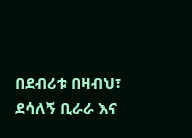በደብሪቱ በዛብህ፣ ደሳለኝ ቢራራ እና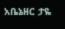አቤኔዘር ታዬ